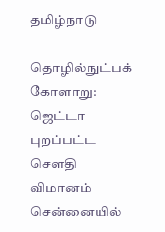தமிழ்நாடு

தொழில்நுட்பக் கோளாறு: ஜெட்டா புறப்பட்ட சௌதி விமானம் சென்னையில்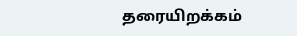தரையிறக்கம்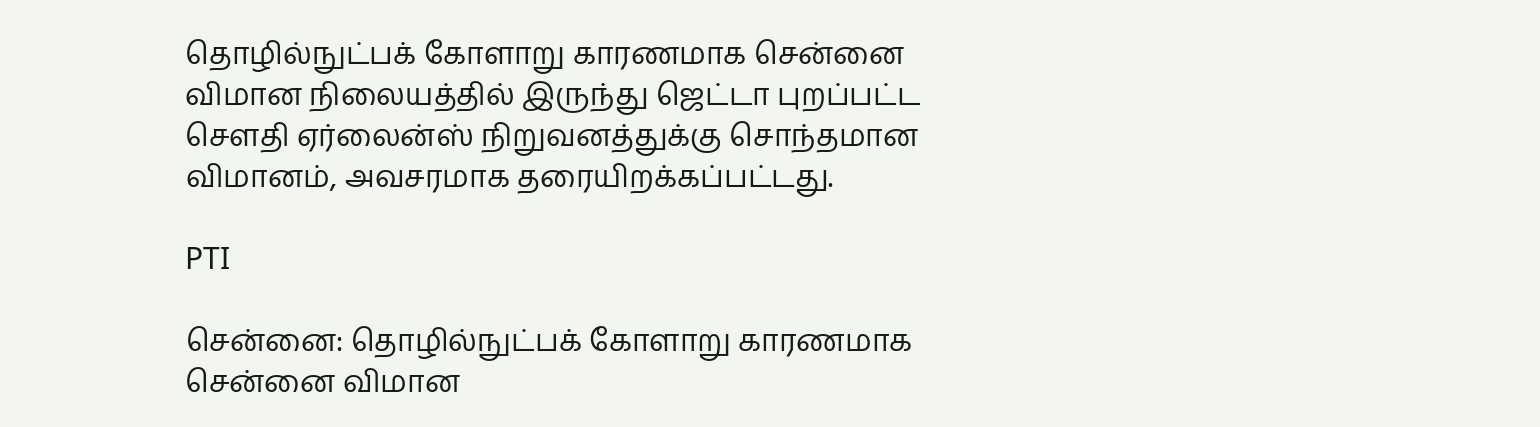தொழில்நுட்பக் கோளாறு காரணமாக சென்னை விமான நிலையத்தில் இருந்து ஜெட்டா புறப்பட்ட சௌதி ஏர்லைன்ஸ் நிறுவனத்துக்கு சொந்தமான விமானம், அவசரமாக தரையிறக்கப்பட்டது.

PTI

சென்னை: தொழில்நுட்பக் கோளாறு காரணமாக சென்னை விமான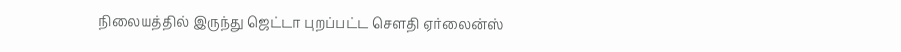நிலையத்தில் இருந்து ஜெட்டா புறப்பட்ட சௌதி ஏர்லைன்ஸ்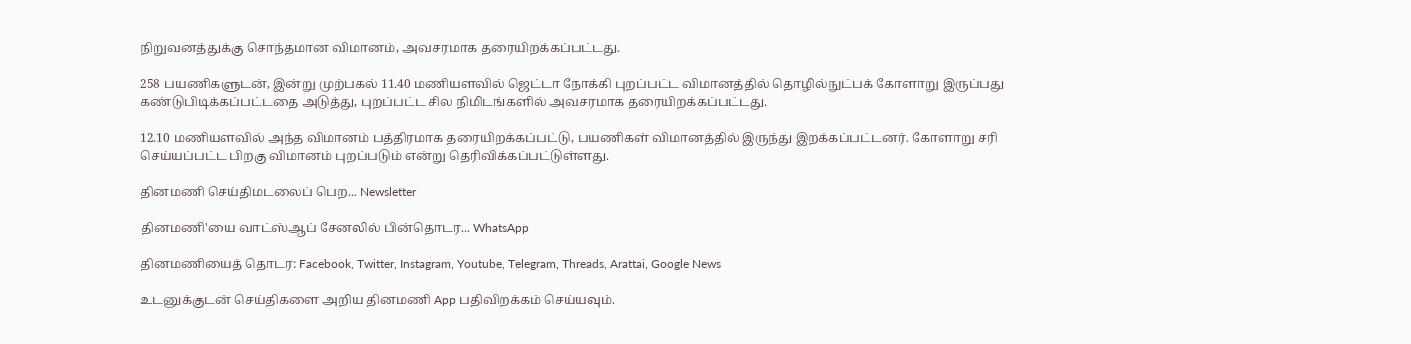நிறுவனத்துக்கு சொந்தமான விமானம், அவசரமாக தரையிறக்கப்பட்டது.

258 பயணிகளுடன், இன்று முற்பகல் 11.40 மணியளவில் ஜெட்டா நோக்கி புறப்பட்ட விமானத்தில் தொழில்நுட்பக் கோளாறு இருப்பது கண்டுபிடிக்கப்பட்டதை அடுத்து, புறப்பட்ட சில நிமிடங்களில் அவசரமாக தரையிறக்கப்பட்டது.

12.10 மணியளவில் அந்த விமானம் பத்திரமாக தரையிறக்கப்பட்டு, பயணிகள் விமானத்தில் இருந்து இறக்கப்பட்டனர். கோளாறு சரி செய்யப்பட்ட பிறகு விமானம் புறப்படும் என்று தெரிவிக்கப்பட்டுள்ளது.

தினமணி செய்திமடலைப் பெற... Newsletter

தினமணி'யை வாட்ஸ்ஆப் சேனலில் பின்தொடர... WhatsApp

தினமணியைத் தொடர: Facebook, Twitter, Instagram, Youtube, Telegram, Threads, Arattai, Google News

உடனுக்குடன் செய்திகளை அறிய தினமணி App பதிவிறக்கம் செய்யவும்.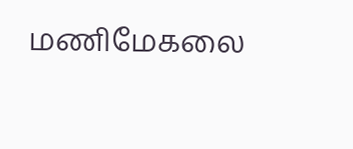மணிமேகலை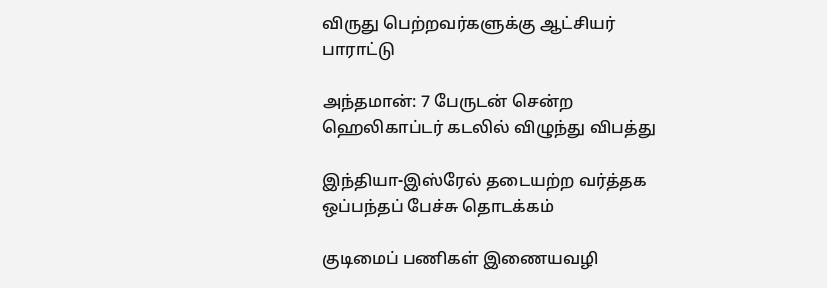விருது பெற்றவர்களுக்கு ஆட்சியர் பாராட்டு

அந்தமான்: 7 பேருடன் சென்ற ஹெலிகாப்டர் கடலில் விழுந்து விபத்து

இந்தியா-இஸ்ரேல் தடையற்ற வர்த்தக ஒப்பந்தப் பேச்சு தொடக்கம்

குடிமைப் பணிகள் இணையவழி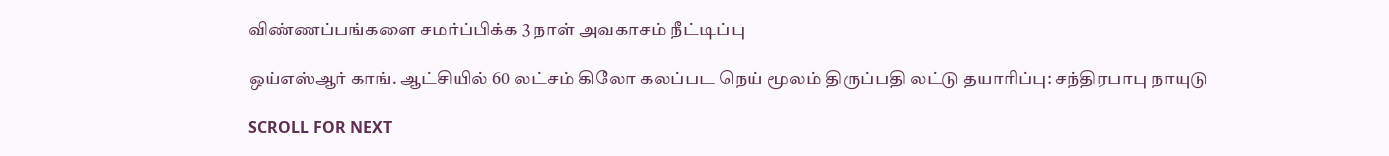விண்ணப்பங்களை சமர்ப்பிக்க 3 நாள் அவகாசம் நீட்டிப்பு

ஒய்எஸ்ஆர் காங். ஆட்சியில் 60 லட்சம் கிலோ கலப்பட நெய் மூலம் திருப்பதி லட்டு தயாரிப்பு: சந்திரபாபு நாயுடு

SCROLL FOR NEXT